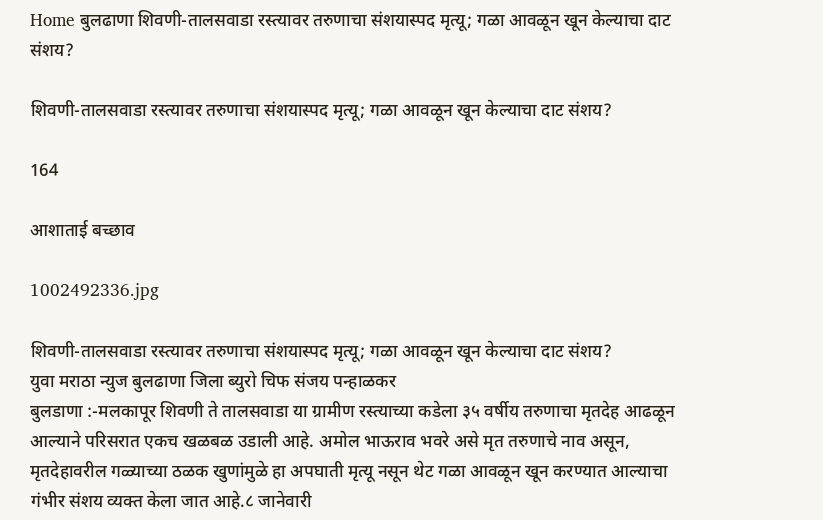Home बुलढाणा शिवणी-तालसवाडा रस्त्यावर तरुणाचा संशयास्पद मृत्यू; गळा आवळून खून केल्याचा दाट संशय?

शिवणी-तालसवाडा रस्त्यावर तरुणाचा संशयास्पद मृत्यू; गळा आवळून खून केल्याचा दाट संशय?

164

आशाताई बच्छाव

1002492336.jpg

शिवणी-तालसवाडा रस्त्यावर तरुणाचा संशयास्पद मृत्यू; गळा आवळून खून केल्याचा दाट संशय?
युवा मराठा न्युज बुलढाणा जिला ब्युरो चिफ संजय पन्हाळकर
बुलडाणा :-मलकापूर शिवणी ते तालसवाडा या ग्रामीण रस्त्याच्या कडेला ३५ वर्षीय तरुणाचा मृतदेह आढळून आल्याने परिसरात एकच खळबळ उडाली आहे. अमोल भाऊराव भवरे असे मृत तरुणाचे नाव असून, मृतदेहावरील गळ्याच्या ठळक खुणांमुळे हा अपघाती मृत्यू नसून थेट गळा आवळून खून करण्यात आल्याचा गंभीर संशय व्यक्त केला जात आहे.८ जानेवारी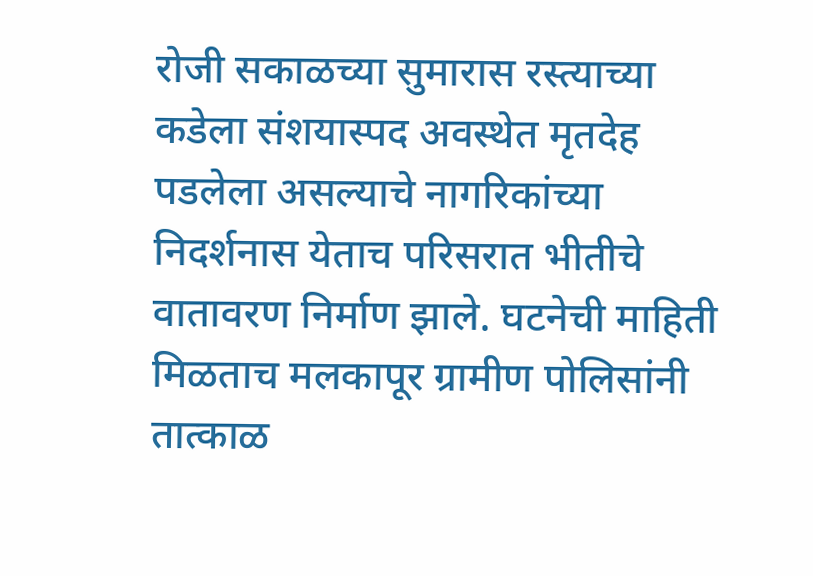रोजी सकाळच्या सुमारास रस्त्याच्या कडेला संशयास्पद अवस्थेत मृतदेह पडलेला असल्याचे नागरिकांच्या निदर्शनास येताच परिसरात भीतीचे वातावरण निर्माण झाले. घटनेची माहिती मिळताच मलकापूर ग्रामीण पोलिसांनी तात्काळ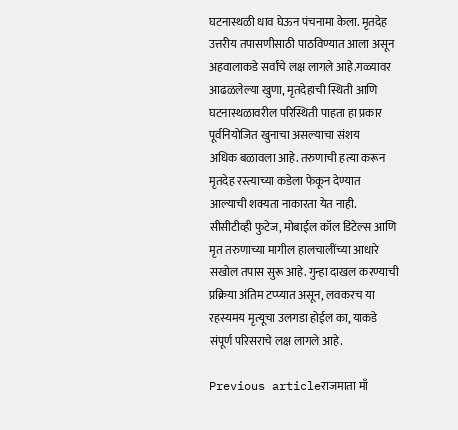घटनास्थळी धाव घेऊन पंचनामा केला. मृतदेह उत्तरीय तपासणीसाठी पाठविण्यात आला असून अहवालाकडे सर्वांचे लक्ष लागले आहे.गळ्यावर आढळलेल्या खुणा, मृतदेहाची स्थिती आणि घटनास्थळावरील परिस्थिती पाहता हा प्रकार पूर्वनियोजित खुनाचा असल्याचा संशय
अधिक बळावला आहे. तरुणाची हत्या करून मृतदेह रस्त्याच्या कडेला फेकून देण्यात आल्याची शक्यता नाकारता येत नाही. सीसीटीव्ही फुटेज, मोबाईल कॉल डिटेल्स आणि मृत तरुणाच्या मागील हालचालींच्या आधारे सखोल तपास सुरू आहे. गुन्हा दाखल करण्याची प्रक्रिया अंतिम टप्प्यात असून, लवकरच या रहस्यमय मृत्यूचा उलगडा होईल का, याकडे संपूर्ण परिसराचे लक्ष लागले आहे.

Previous articleराजमाता माँ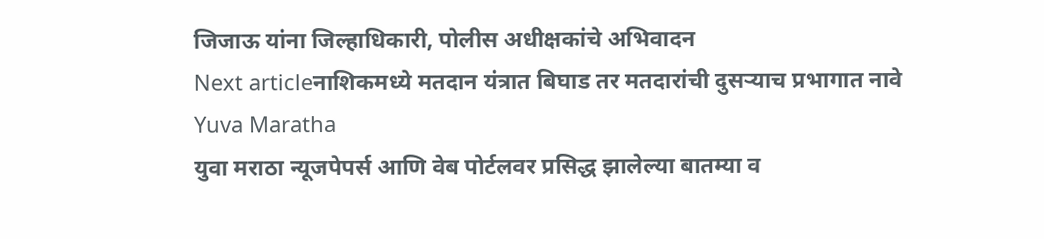जिजाऊ यांना जिल्हाधिकारी, पोलीस अधीक्षकांचे अभिवादन
Next articleनाशिकमध्ये मतदान यंत्रात बिघाड तर मतदारांची दुसऱ्याच प्रभागात नावे
Yuva Maratha
युवा मराठा न्यूजपेपर्स आणि वेब पोर्टलवर प्रसिद्ध झालेल्या बातम्या व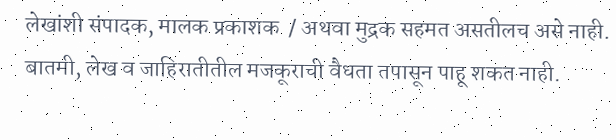लेखांशी संपादक, मालक प्रकाशक  / अथवा मुद्रक सहमत असतीलच असे नाही. बातमी, लेख व जाहिरातीतील मजकूराची वैधता तपासून पाहू शकत नाही.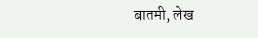बातमी, लेख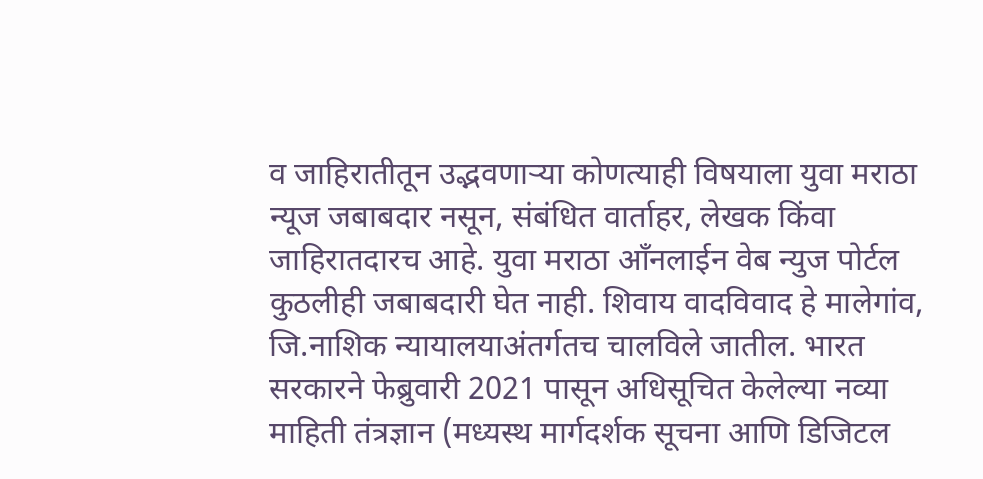व जाहिरातीतून उद्भवणाऱ्या कोणत्याही विषयाला युवा मराठा न्यूज जबाबदार नसून, संबंधित वार्ताहर, लेखक किंवा जाहिरातदारच आहे. युवा मराठा आँनलाईन वेब न्युज पोर्टल कुठलीही जबाबदारी घेत नाही. शिवाय वादविवाद हे मालेगांव, जि.नाशिक न्यायालयाअंतर्गतच चालविले जातील. भारत सरकारने फेब्रुवारी 2021 पासून अधिसूचित केलेल्या नव्या माहिती तंत्रज्ञान (मध्यस्थ मार्गदर्शक सूचना आणि डिजिटल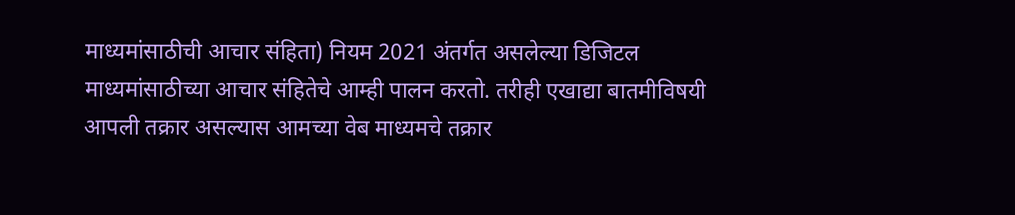माध्यमांसाठीची आचार संहिता) नियम 2021 अंतर्गत असलेल्या डिजिटल माध्यमांसाठीच्या आचार संहितेचे आम्ही पालन करतो. तरीही एखाद्या बातमीविषयी आपली तक्रार असल्यास आमच्या वेब माध्यमचे तक्रार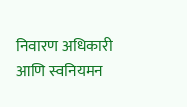निवारण अधिकारी आणि स्वनियमन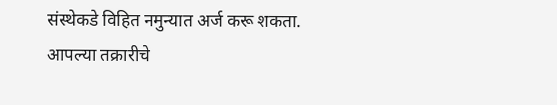संस्थेकडे विहित नमुन्यात अर्ज करू शकता. आपल्या तक्रारीचे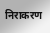निराकरण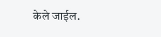केले जाईल.